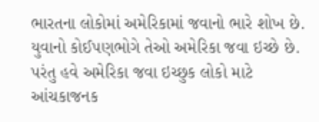ભારતના લોકોમાં અમેરિકામાં જવાનો ભારે શોખ છે. યુવાનો કોઈપણભોગે તેઓ અમેરિકા જવા ઇચ્છે છે. પરંતુ હવે અમેરિકા જવા ઇચ્છુક લોકો માટે આંચકાજનક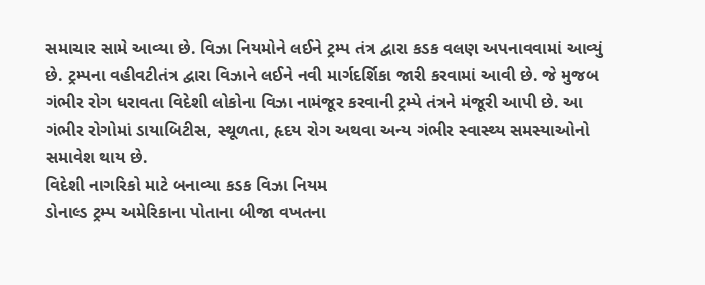સમાચાર સામે આવ્યા છે. વિઝા નિયમોને લઈને ટ્રમ્પ તંત્ર દ્વારા કડક વલણ અપનાવવામાં આવ્યું છે. ટ્રમ્પના વહીવટીતંત્ર દ્વારા વિઝાને લઈને નવી માર્ગદર્શિકા જારી કરવામાં આવી છે. જે મુજબ ગંભીર રોગ ધરાવતા વિદેશી લોકોના વિઝા નામંજૂર કરવાની ટ્રમ્પે તંત્રને મંજૂરી આપી છે. આ ગંભીર રોગોમાં ડાયાબિટીસ, સ્થૂળતા, હૃદય રોગ અથવા અન્ય ગંભીર સ્વાસ્થ્ય સમસ્યાઓનો સમાવેશ થાય છે.
વિદેશી નાગરિકો માટે બનાવ્યા કડક વિઝા નિયમ
ડોનાલ્ડ ટ્રમ્પ અમેરિકાના પોતાના બીજા વખતના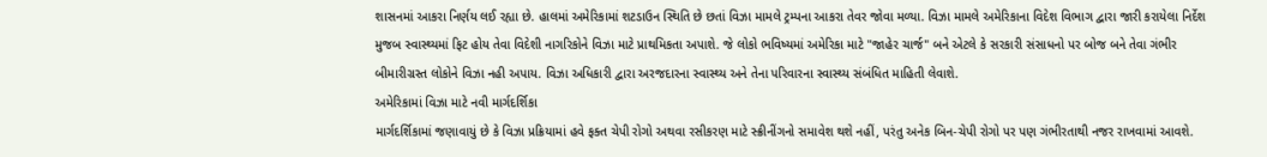શાસનમાં આકરા નિર્ણય લઈ રહ્યા છે. હાલમાં અમેરિકામાં શટડાઉન સ્થિતિ છે છતાં વિઝા મામલે ટ્રમ્પના આકરા તેવર જોવા મળ્યા. વિઝા મામલે અમેરિકાના વિદેશ વિભાગ દ્વારા જારી કરાયેલા નિર્દેશ મુજબ સ્વાસ્થ્યમાં ફિટ હોય તેવા વિદેશી નાગરિકોને વિઝા માટે પ્રાથમિકતા અપાશે. જે લોકો ભવિષ્યમાં અમેરિકા માટે "જાહેર ચાર્જ" બને એટલે કે સરકારી સંસાધનો પર બોજ બને તેવા ગંભીર બીમારીગ્રસ્ત લોકોને વિઝા નહી અપાય. વિઝા અધિકારી દ્વારા અરજદારના સ્વાસ્થ્ય અને તેના પરિવારના સ્વાસ્થ્ય સંબંધિત માહિતી લેવાશે.
અમેરિકામાં વિઝા માટે નવી માર્ગદર્શિકા
માર્ગદર્શિકામાં જણાવાયું છે કે વિઝા પ્રક્રિયામાં હવે ફક્ત ચેપી રોગો અથવા રસીકરણ માટે સ્ક્રીનીંગનો સમાવેશ થશે નહીં, પરંતુ અનેક બિન-ચેપી રોગો પર પણ ગંભીરતાથી નજર રાખવામાં આવશે.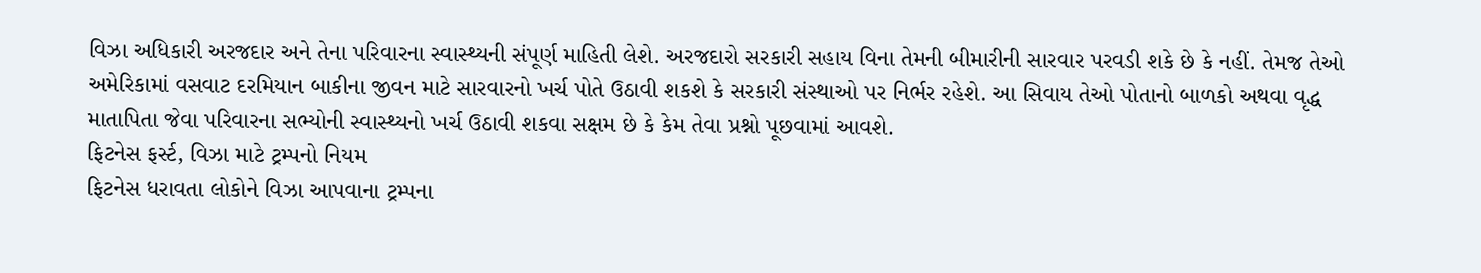વિઝા અધિકારી અરજદાર અને તેના પરિવારના સ્વાસ્થ્યની સંપૂર્ણ માહિતી લેશે. અરજદારો સરકારી સહાય વિના તેમની બીમારીની સારવાર પરવડી શકે છે કે નહીં. તેમજ તેઓ અમેરિકામાં વસવાટ દરમિયાન બાકીના જીવન માટે સારવારનો ખર્ચ પોતે ઉઠાવી શકશે કે સરકારી સંસ્થાઓ પર નિર્ભર રહેશે. આ સિવાય તેઓ પોતાનો બાળકો અથવા વૃદ્ધ માતાપિતા જેવા પરિવારના સભ્યોની સ્વાસ્થ્યનો ખર્ચ ઉઠાવી શકવા સક્ષમ છે કે કેમ તેવા પ્રશ્નો પૂછવામાં આવશે.
ફિટનેસ ફર્સ્ટ, વિઝા માટે ટ્રમ્પનો નિયમ
ફિટનેસ ધરાવતા લોકોને વિઝા આપવાના ટ્રમ્પના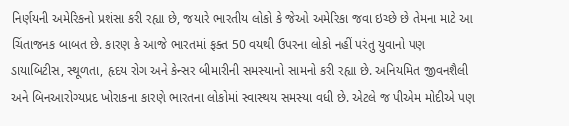નિર્ણયની અમેરિકનો પ્રશંસા કરી રહ્યા છે, જયારે ભારતીય લોકો કે જેઓ અમેરિકા જવા ઇચ્છે છે તેમના માટે આ ચિંતાજનક બાબત છે. કારણ કે આજે ભારતમાં ફક્ત 50 વયથી ઉપરના લોકો નહીં પરંતુ યુવાનો પણ ડાયાબિટીસ, સ્થૂળતા, હૃદય રોગ અને કેન્સર બીમારીની સમસ્યાનો સામનો કરી રહ્યા છે. અનિયમિત જીવનશૈલી અને બિનઆરોગ્યપ્રદ ખોરાકના કારણે ભારતના લોકોમાં સ્વાસ્થય સમસ્યા વધી છે. એટલે જ પીએમ મોદીએ પણ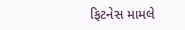ફિટનેસ મામલે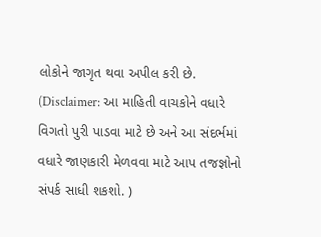લોકોને જાગૃત થવા અપીલ કરી છે.
(Disclaimer: આ માહિતી વાચકોને વધારે વિગતો પુરી પાડવા માટે છે અને આ સંદર્ભમાં વધારે જાણકારી મેળવવા માટે આપ તજજ્ઞોનો સંપર્ક સાધી શકશો. )